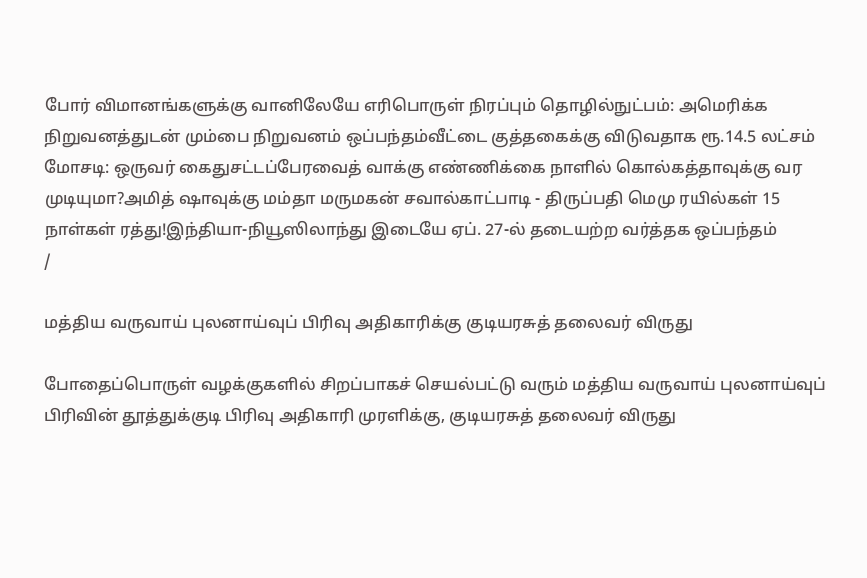போர் விமானங்களுக்கு வானிலேயே எரிபொருள் நிரப்பும் தொழில்நுட்பம்: அமெரிக்க நிறுவனத்துடன் மும்பை நிறுவனம் ஒப்பந்தம்வீட்டை குத்தகைக்கு விடுவதாக ரூ.14.5 லட்சம் மோசடி: ஒருவர் கைதுசட்டப்பேரவைத் வாக்கு எண்ணிக்கை நாளில் கொல்கத்தாவுக்கு வர முடியுமா?அமித் ஷாவுக்கு மம்தா மருமகன் சவால்காட்பாடி - திருப்பதி மெமு ரயில்கள் 15 நாள்கள் ரத்து!இந்தியா-நியூஸிலாந்து இடையே ஏப். 27-ல் தடையற்ற வர்த்தக ஒப்பந்தம்
/

மத்திய வருவாய் புலனாய்வுப் பிரிவு அதிகாரிக்கு குடியரசுத் தலைவர் விருது

போதைப்பொருள் வழக்குகளில் சிறப்பாகச் செயல்பட்டு வரும் மத்திய வருவாய் புலனாய்வுப் பிரிவின் தூத்துக்குடி பிரிவு அதிகாரி முரளிக்கு, குடியரசுத் தலைவர் விருது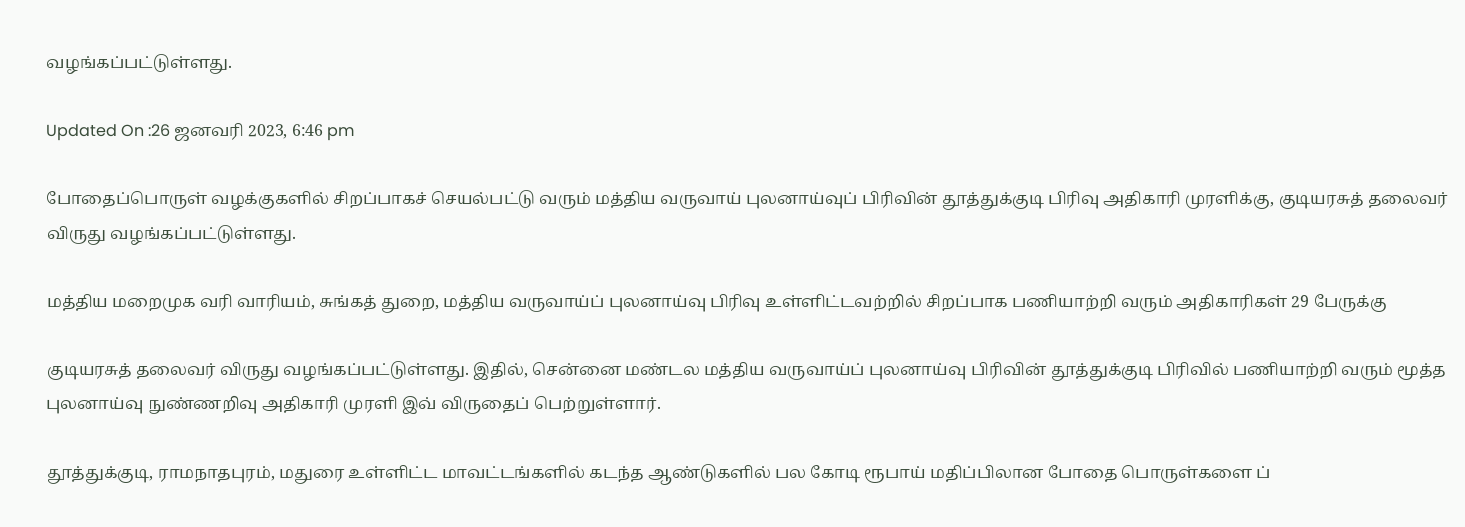வழங்கப்பட்டுள்ளது.

Updated On :26 ஜனவரி 2023, 6:46 pm

போதைப்பொருள் வழக்குகளில் சிறப்பாகச் செயல்பட்டு வரும் மத்திய வருவாய் புலனாய்வுப் பிரிவின் தூத்துக்குடி பிரிவு அதிகாரி முரளிக்கு, குடியரசுத் தலைவர் விருது வழங்கப்பட்டுள்ளது.

மத்திய மறைமுக வரி வாரியம், சுங்கத் துறை, மத்திய வருவாய்ப் புலனாய்வு பிரிவு உள்ளிட்டவற்றில் சிறப்பாக பணியாற்றி வரும் அதிகாரிகள் 29 பேருக்கு

குடியரசுத் தலைவர் விருது வழங்கப்பட்டுள்ளது. இதில், சென்னை மண்டல மத்திய வருவாய்ப் புலனாய்வு பிரிவின் தூத்துக்குடி பிரிவில் பணியாற்றி வரும் மூத்த புலனாய்வு நுண்ணறிவு அதிகாரி முரளி இவ் விருதைப் பெற்றுள்ளார்.

தூத்துக்குடி, ராமநாதபுரம், மதுரை உள்ளிட்ட மாவட்டங்களில் கடந்த ஆண்டுகளில் பல கோடி ரூபாய் மதிப்பிலான போதை பொருள்களை ப்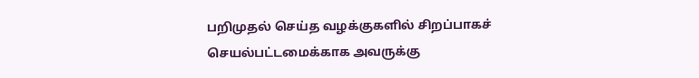பறிமுதல் செய்த வழக்குகளில் சிறப்பாகச் செயல்பட்டமைக்காக அவருக்கு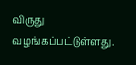விருது வழங்கப்பட்டுள்ளது.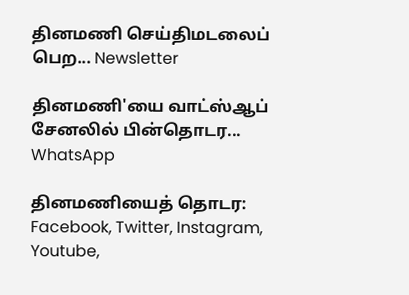தினமணி செய்திமடலைப் பெற... Newsletter

தினமணி'யை வாட்ஸ்ஆப் சேனலில் பின்தொடர... WhatsApp

தினமணியைத் தொடர: Facebook, Twitter, Instagram, Youtube,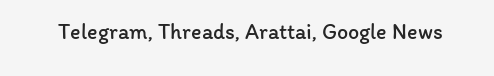Telegram, Threads, Arattai, Google News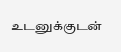உடனுக்குடன்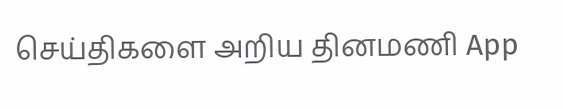செய்திகளை அறிய தினமணி App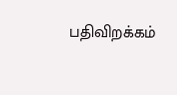பதிவிறக்கம்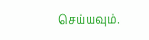செய்யவும்.